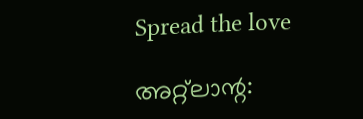Spread the love

അറ്റ്ലാന്റ: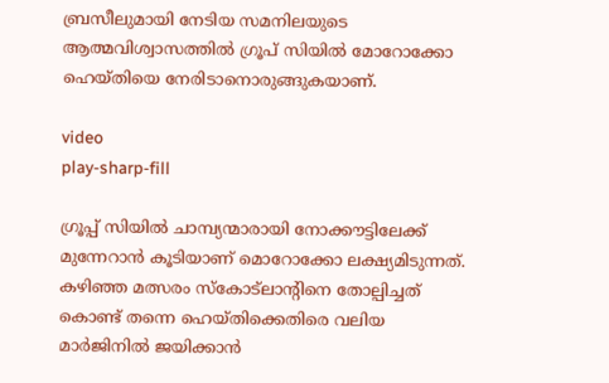ബ്രസീലുമായി നേടിയ സമനിലയുടെ ആത്മവിശ്വാസത്തിൽ ഗ്രൂപ് സിയിൽ മോറോക്കോ ഹെയ്തിയെ നേരിടാനൊരുങ്ങുകയാണ്.

video
play-sharp-fill

ഗ്രൂപ്പ് സിയിൽ ചാമ്പ്യന്മാരായി നോക്കൗട്ടിലേക്ക് മുന്നേറാൻ കൂടിയാണ് മൊറോക്കോ ലക്ഷ്യമിടുന്നത്. കഴിഞ്ഞ മത്സരം സ്കോട്ലാന്റിനെ തോല്പിച്ചത് കൊണ്ട് തന്നെ ഹെയ്തിക്കെതിരെ വലിയ മാർജിനിൽ ജയിക്കാൻ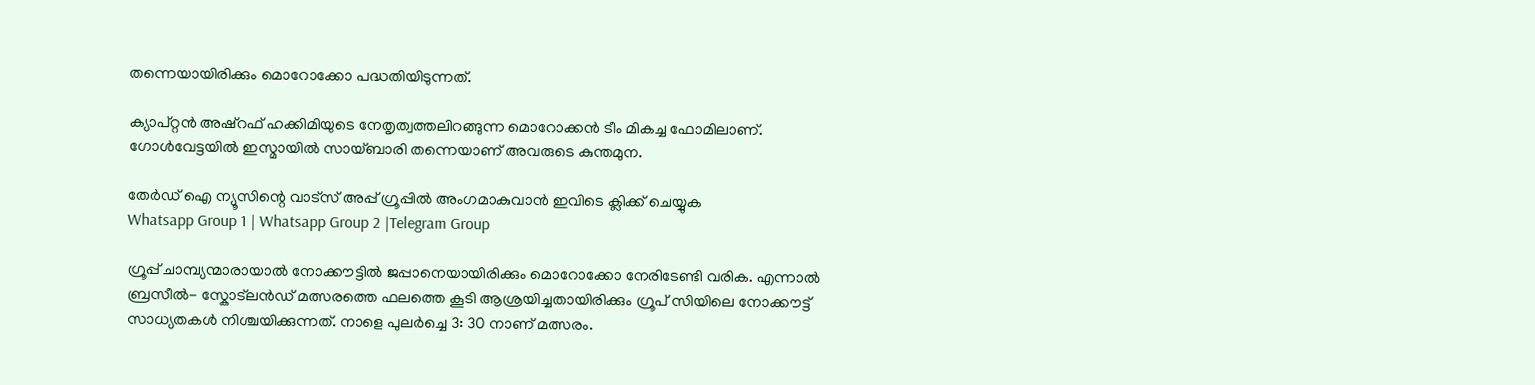തന്നെയായിരിക്കും മൊറോക്കോ പദ്ധതിയിടുന്നത്.

ക്യാപ്റ്റൻ അഷ്‌റഫ് ഹക്കിമിയുടെ നേതൃത്വത്തലിറങ്ങുന്ന മൊറോക്കൻ ടീം മികച്ച ഫോമിലാണ്. ഗോൾവേട്ടയിൽ ഇസ്മായിൽ സായ്ബാരി തന്നെയാണ് അവരുടെ കുന്തമുന.

തേർഡ് ഐ ന്യൂസിന്റെ വാട്സ് അപ്പ് ഗ്രൂപ്പിൽ അംഗമാകുവാൻ ഇവിടെ ക്ലിക്ക് ചെയ്യുക
Whatsapp Group 1 | Whatsapp Group 2 |Telegram Group

ഗ്രൂപ്പ് ചാമ്പ്യന്മാരായാൽ നോക്കൗട്ടിൽ ജപ്പാനെയായിരിക്കും മൊറോക്കോ നേരിടേണ്ടി വരിക. എന്നാൽ ബ്രസീൽ- സ്കോട്ലൻഡ് മത്സരത്തെ ഫലത്തെ കൂടി ആശ്രയിച്ചതായിരിക്കും ഗ്രൂപ് സിയിലെ നോക്കൗട്ട് സാധ്യതകൾ നിശ്ചയിക്കുന്നത്. നാളെ പുലർച്ചെ 3: 30 നാണ് മത്സരം.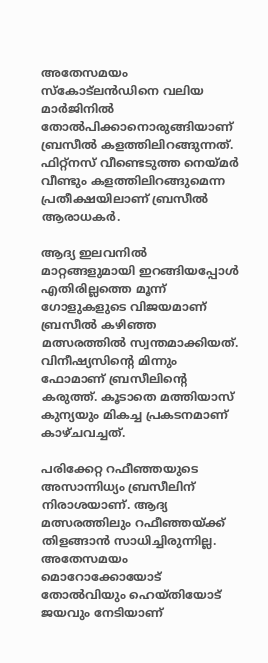അതേസമയം സ്കോട്ലൻഡിനെ വലിയ മാർജിനിൽ തോൽപിക്കാനൊരുങ്ങിയാണ് ബ്രസീൽ കളത്തിലിറങ്ങുന്നത്. ഫിറ്റ്നസ് വീണ്ടെടുത്ത നെയ്മർ വീണ്ടും കളത്തിലിറങ്ങുമെന്ന പ്രതീക്ഷയിലാണ് ബ്രസീൽ ആരാധകർ.

ആദ്യ ഇലവനിൽ മാറ്റങ്ങളുമായി ഇറങ്ങിയപ്പോൾ എതിരില്ലത്തെ മൂന്ന് ഗോളുകളുടെ വിജയമാണ് ബ്രസീൽ കഴിഞ്ഞ മത്സരത്തിൽ സ്വന്തമാക്കിയത്. വിനീഷ്യസിന്റെ മിന്നും ഫോമാണ് ബ്രസീലിന്റെ കരുത്ത്. കൂടാതെ മത്തിയാസ് കുന്യയും മികച്ച പ്രകടനമാണ് കാഴ്ചവച്ചത്.

പരിക്കേറ്റ റഫീഞ്ഞയുടെ അസാന്നിധ്യം ബ്രസീലിന് നിരാശയാണ്. ആദ്യ മത്സരത്തിലും റഫീഞ്ഞയ്ക്ക് തിളങ്ങാൻ സാധിച്ചിരുന്നില്ല. അതേസമയം മൊറോക്കോയോട് തോൽവിയും ഹെയ്തിയോട് ജയവും നേടിയാണ്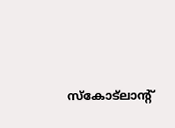സ്കോട്ലാന്റ്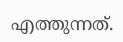എത്തുന്നത്.